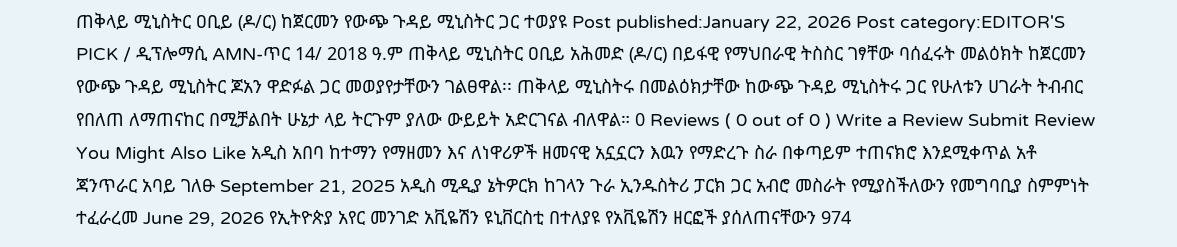ጠቅላይ ሚኒስትር ዐቢይ (ዶ/ር) ከጀርመን የውጭ ጉዳይ ሚኒስትር ጋር ተወያዩ Post published:January 22, 2026 Post category:EDITOR'S PICK / ዲፕሎማሲ AMN-ጥር 14/ 2018 ዓ.ም ጠቅላይ ሚኒስትር ዐቢይ አሕመድ (ዶ/ር) በይፋዊ የማህበራዊ ትስስር ገፃቸው ባሰፈሩት መልዕክት ከጀርመን የውጭ ጉዳይ ሚኒስትር ጆአን ዋድፉል ጋር መወያየታቸውን ገልፀዋል፡፡ ጠቅላይ ሚኒስትሩ በመልዕክታቸው ከውጭ ጉዳይ ሚኒስትሩ ጋር የሁለቱን ሀገራት ትብብር የበለጠ ለማጠናከር በሚቻልበት ሁኔታ ላይ ትርጉም ያለው ውይይት አድርገናል ብለዋል። 0 Reviews ( 0 out of 0 ) Write a Review Submit Review You Might Also Like አዲስ አበባ ከተማን የማዘመን እና ለነዋሪዎች ዘመናዊ አኗኗርን እዉን የማድረጉ ስራ በቀጣይም ተጠናክሮ እንደሚቀጥል አቶ ጃንጥራር አባይ ገለፁ September 21, 2025 አዲስ ሚዲያ ኔትዎርክ ከገላን ጉራ ኢንዱስትሪ ፓርክ ጋር አብሮ መስራት የሚያስችለውን የመግባቢያ ስምምነት ተፈራረመ June 29, 2026 የኢትዮጵያ አየር መንገድ አቪዬሽን ዩኒቨርስቲ በተለያዩ የአቪዬሽን ዘርፎች ያሰለጠናቸውን 974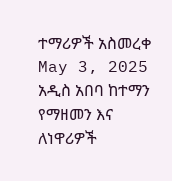ተማሪዎች አስመረቀ May 3, 2025
አዲስ አበባ ከተማን የማዘመን እና ለነዋሪዎች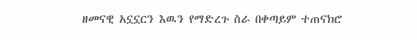ዘመናዊ አኗኗርን እዉን የማድረጉ ስራ በቀጣይም ተጠናክሮ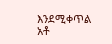እንደሚቀጥል አቶ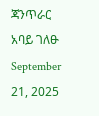ጃንጥራር አባይ ገለፁ September 21, 2025